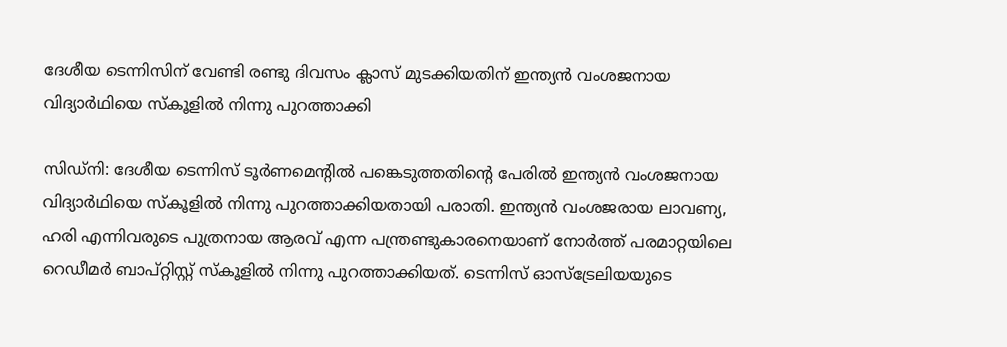ദേശീയ ടെന്നിസിന് വേണ്ടി രണ്ടു ദിവസം ക്ലാസ് മുടക്കിയതിന് ഇന്ത്യന്‍ വംശജനായ വിദ്യാര്‍ഥിയെ സ്‌കൂളില്‍ നിന്നു പുറത്താക്കി

സിഡ്‌നി: ദേശീയ ടെന്നിസ് ടൂര്‍ണമെന്റില്‍ പങ്കെടുത്തതിന്റെ പേരില്‍ ഇന്ത്യന്‍ വംശജനായ വിദ്യാര്‍ഥിയെ സ്‌കൂളില്‍ നിന്നു പുറത്താക്കിയതായി പരാതി. ഇന്ത്യന്‍ വംശജരായ ലാവണ്യ, ഹരി എന്നിവരുടെ പുത്രനായ ആരവ് എന്ന പന്ത്രണ്ടുകാരനെയാണ് നോര്‍ത്ത് പരമാറ്റയിലെ റെഡീമര്‍ ബാപ്റ്റിസ്റ്റ് സ്‌കൂളില്‍ നിന്നു പുറത്താക്കിയത്. ടെന്നിസ് ഓസ്‌ട്രേലിയയുടെ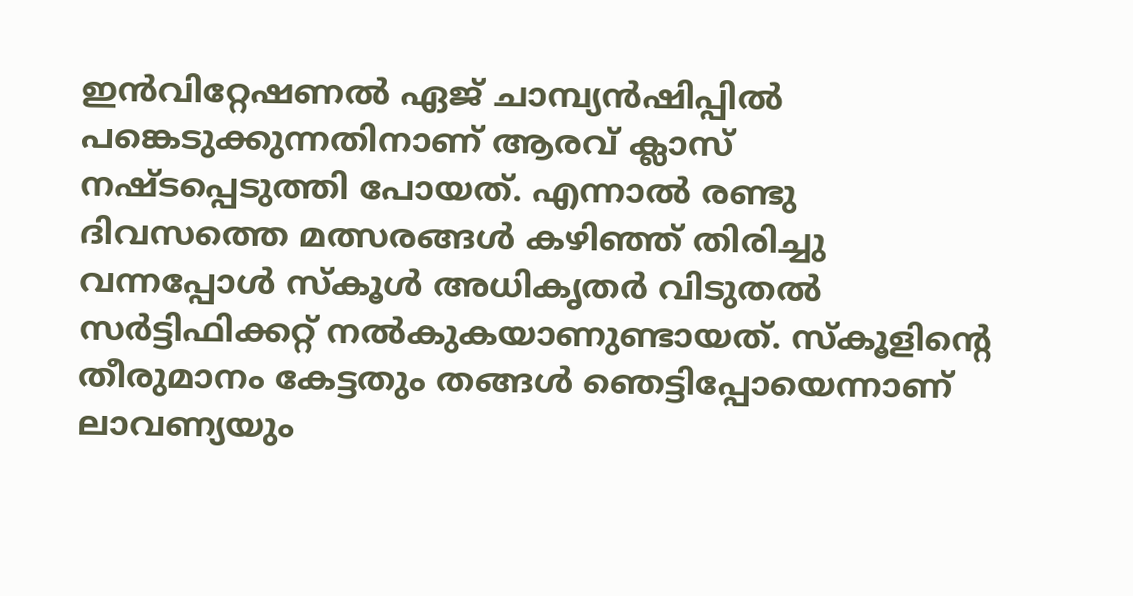ഇന്‍വിറ്റേഷണല്‍ ഏജ് ചാമ്പ്യന്‍ഷിപ്പില്‍ പങ്കെടുക്കുന്നതിനാണ് ആരവ് ക്ലാസ് നഷ്ടപ്പെടുത്തി പോയത്. എന്നാല്‍ രണ്ടു ദിവസത്തെ മത്സരങ്ങള്‍ കഴിഞ്ഞ് തിരിച്ചു വന്നപ്പോള്‍ സ്‌കൂള്‍ അധികൃതര്‍ വിടുതല്‍ സര്‍ട്ടിഫിക്കറ്റ് നല്‍കുകയാണുണ്ടായത്. സ്‌കൂളിന്റെ തീരുമാനം കേട്ടതും തങ്ങള്‍ ഞെട്ടിപ്പോയെന്നാണ് ലാവണ്യയും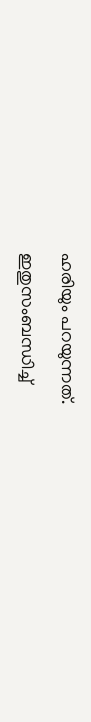ഹരിയും പറയുന്നത്.

ഇതുസംബന്ധിച്ച്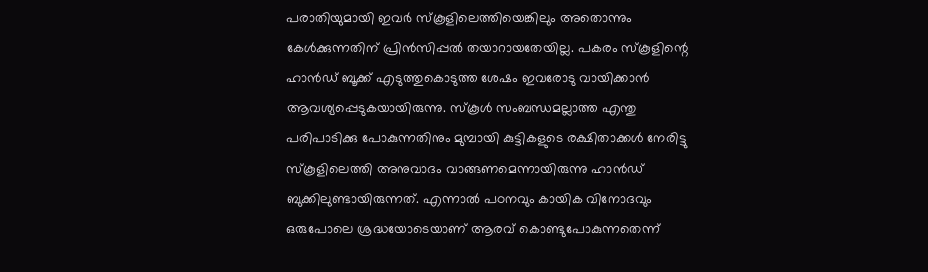പരാതിയുമായി ഇവര്‍ സ്‌കൂളിലെത്തിയെങ്കിലും അതൊന്നും കേള്‍ക്കുന്നതിന് പ്രിന്‍സിപ്പല്‍ തയാറായതേയില്ല. പകരം സ്‌കൂളിന്റെ ഹാന്‍ഡ് ബൂക്ക് എടുത്തുകൊടുത്ത ശേഷം ഇവരോടു വായിക്കാന്‍ ആവശ്യപ്പെടുകയായിരുന്നു. സ്‌കൂള്‍ സംബന്ധമല്ലാത്ത എന്തു പരിപാടിക്കു പോകുന്നതിനും മുമ്പായി കുട്ടികളുടെ രക്ഷിതാക്കള്‍ നേരിട്ടു സ്‌കൂളിലെത്തി അനുവാദം വാങ്ങണമെന്നായിരുന്നു ഹാന്‍ഡ് ബുക്കിലുണ്ടായിരുന്നത്. എന്നാല്‍ പഠനവും കായിക വിനോദവും ഒരുപോലെ ശ്രദ്ധയോടെയാണ് ആരവ് കൊണ്ടുപോകുന്നതെന്ന്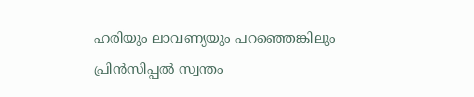ഹരിയും ലാവണ്യയും പറഞ്ഞെങ്കിലും പ്രിന്‍സിപ്പല്‍ സ്വന്തം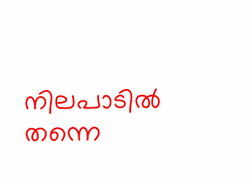നിലപാടില്‍ തന്നെ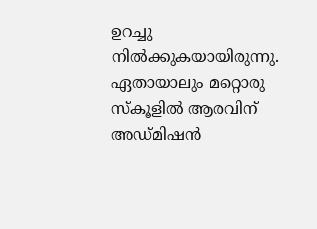ഉറച്ചു നില്‍ക്കുകയായിരുന്നു. ഏതായാലും മറ്റൊരു സ്‌കൂളില്‍ ആരവിന് അഡ്മിഷന്‍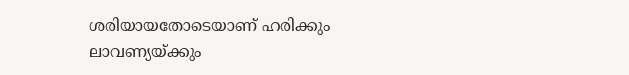ശരിയായതോടെയാണ് ഹരിക്കും ലാവണ്യയ്ക്കും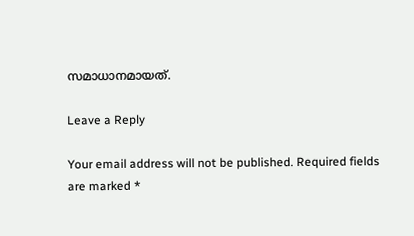സമാധാനമായത്.

Leave a Reply

Your email address will not be published. Required fields are marked *